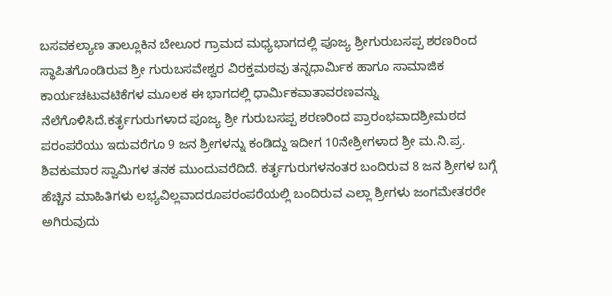ಬಸವಕಲ್ಯಾಣ ತಾಲ್ಲೂಕಿನ ಬೇಲೂರ ಗ್ರಾಮದ ಮಧ್ಯಭಾಗದಲ್ಲಿ ಪೂಜ್ಯ ಶ್ರೀಗುರುಬಸಪ್ಪ ಶರಣರಿಂದ ಸ್ಥಾಪಿತಗೊಂಡಿರುವ ಶ್ರೀ ಗುರುಬಸವೇಶ್ವರ ವಿರಕ್ತಮಠವು ತನ್ನಧಾರ್ಮಿಕ ಹಾಗೂ ಸಾಮಾಜಿಕ ಕಾರ್ಯಚಟುವಟಿಕೆಗಳ ಮೂಲಕ ಈ ಭಾಗದಲ್ಲಿ ಧಾರ್ಮಿಕವಾತಾವರಣವನ್ನು ನೆಲೆಗೊಳಿಸಿದೆ.ಕರ್ತೃಗುರುಗಳಾದ ಪೂಜ್ಯ ಶ್ರೀ ಗುರುಬಸಪ್ಪ ಶರಣರಿಂದ ಪ್ರಾರಂಭವಾದಶ್ರೀಮಠದ ಪರಂಪರೆಯು ಇದುವರೆಗೂ 9 ಜನ ಶ್ರೀಗಳನ್ನು ಕಂಡಿದ್ದು ಇದೀಗ 10ನೇಶ್ರೀಗಳಾದ ಶ್ರೀ ಮ.ನಿ.ಪ್ರ. ಶಿವಕುಮಾರ ಸ್ವಾಮಿಗಳ ತನಕ ಮುಂದುವರೆದಿದೆ. ಕರ್ತೃಗುರುಗಳನಂತರ ಬಂದಿರುವ 8 ಜನ ಶ್ರೀಗಳ ಬಗ್ಗೆ ಹೆಚ್ಚಿನ ಮಾಹಿತಿಗಳು ಲಭ್ಯವಿಲ್ಲವಾದರೂಪರಂಪರೆಯಲ್ಲಿ ಬಂದಿರುವ ಎಲ್ಲಾ ಶ್ರೀಗಳು ಜಂಗಮೇತರರೇ ಅಗಿರುವುದು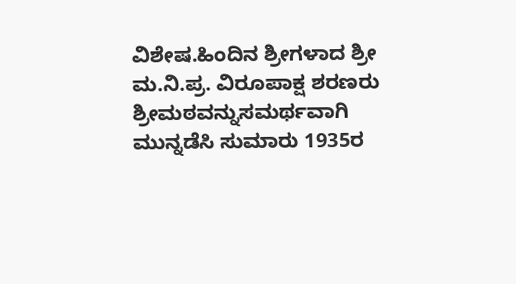ವಿಶೇಷ.ಹಿಂದಿನ ಶ್ರೀಗಳಾದ ಶ್ರೀ ಮ.ನಿ.ಪ್ರ. ವಿರೂಪಾಕ್ಷ ಶರಣರು ಶ್ರೀಮಠವನ್ನುಸಮರ್ಥವಾಗಿ ಮುನ್ನಡೆಸಿ ಸುಮಾರು 1935ರ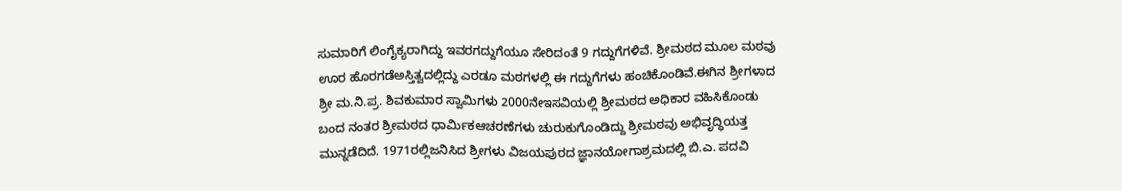ಸುಮಾರಿಗೆ ಲಿಂಗೈಕ್ಯರಾಗಿದ್ದು ಇವರಗದ್ದುಗೆಯೂ ಸೇರಿದಂತೆ 9 ಗದ್ದುಗೆಗಳಿವೆ. ಶ್ರೀಮಠದ ಮೂಲ ಮಠವು ಊರ ಹೊರಗಡೆಅಸ್ತಿತ್ವದಲ್ಲಿದ್ದು ಎರಡೂ ಮಠಗಳಲ್ಲಿ ಈ ಗದ್ದುಗೆಗಳು ಹಂಚಿಕೊಂಡಿವೆ.ಈಗಿನ ಶ್ರೀಗಳಾದ ಶ್ರೀ ಮ.ನಿ.ಪ್ರ. ಶಿವಕುಮಾರ ಸ್ವಾಮಿಗಳು 2000ನೇಇಸವಿಯಲ್ಲಿ ಶ್ರೀಮಠದ ಅಧಿಕಾರ ವಹಿಸಿಕೊಂಡು ಬಂದ ನಂತರ ಶ್ರೀಮಠದ ಧಾರ್ಮಿಕಆಚರಣೆಗಳು ಚುರುಕುಗೊಂಡಿದ್ದು ಶ್ರೀಮಠವು ಅಭಿವೃದ್ಧಿಯತ್ತ ಮುನ್ನಡೆದಿದೆ. 1971ರಲ್ಲಿಜನಿಸಿದ ಶ್ರೀಗಳು ವಿಜಯಪುರದ ಜ್ಞಾನಯೋಗಾಶ್ರಮದಲ್ಲಿ ಬಿ.ಎ. ಪದವಿ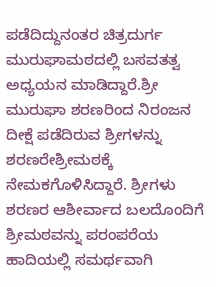ಪಡೆದಿದ್ದುನಂತರ ಚಿತ್ರದುರ್ಗ ಮುರುಘಾಮಠದಲ್ಲಿ ಬಸವತತ್ವ ಅಧ್ಯಯನ ಮಾಡಿದ್ದಾರೆ.ಶ್ರೀ ಮುರುಘಾ ಶರಣರಿಂದ ನಿರಂಜನ ದೀಕ್ಷೆ ಪಡೆದಿರುವ ಶ್ರೀಗಳನ್ನು ಶರಣರೇಶ್ರೀಮಠಕ್ಕೆ ನೇಮಕಗೊಳಿಸಿದ್ದಾರೆ. ಶ್ರೀಗಳು ಶರಣರ ಆಶೀರ್ವಾದ ಬಲದೊಂದಿಗೆ ಶ್ರೀಮಠವನ್ನು ಪರಂಪರೆಯ ಹಾದಿಯಲ್ಲಿ ಸಮರ್ಥವಾಗಿ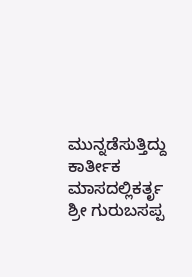ಮುನ್ನಡೆಸುತ್ತಿದ್ದು ಕಾರ್ತೀಕ ಮಾಸದಲ್ಲಿಕರ್ತೃ ಶ್ರೀ ಗುರುಬಸಪ್ಪ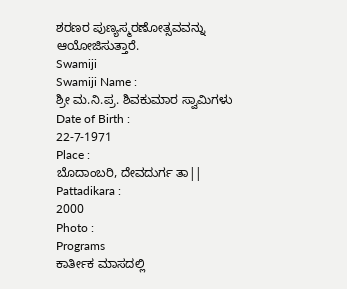ಶರಣರ ಪುಣ್ಯಸ್ಮರಣೋತ್ಸವವನ್ನು ಆಯೋಜಿಸುತ್ತಾರೆ.
Swamiji
Swamiji Name :
ಶ್ರೀ ಮ.ನಿ.ಪ್ರ. ಶಿವಕುಮಾರ ಸ್ವಾಮಿಗಳು
Date of Birth :
22-7-1971
Place :
ಬೊದಾಂಬರಿ, ದೇವದುರ್ಗ ತಾ||
Pattadikara :
2000
Photo :
Programs
ಕಾರ್ತೀಕ ಮಾಸದಲ್ಲಿ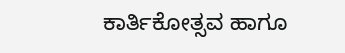ಕಾರ್ತಿಕೋತ್ಸವ ಹಾಗೂ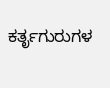ಕರ್ತೃಗುರುಗಳ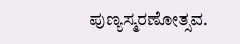ಪುಣ್ಯಸ್ಮರಣೋತ್ಸವ.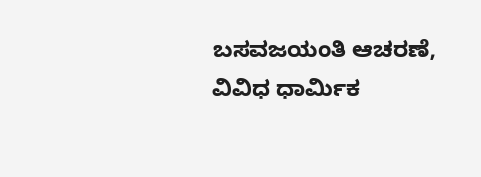ಬಸವಜಯಂತಿ ಆಚರಣೆ, ವಿವಿಧ ಧಾರ್ಮಿಕ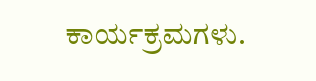ಕಾರ್ಯಕ್ರಮಗಳು.